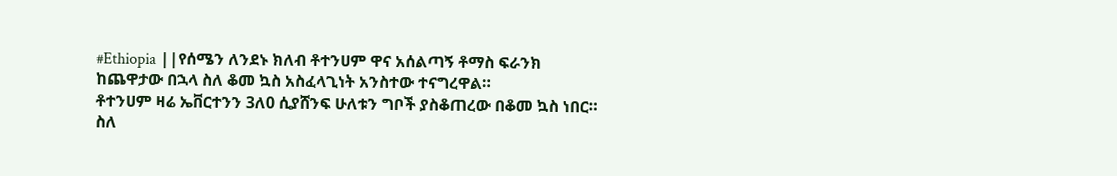#Ethiopia ||የሰሜን ለንደኑ ክለብ ቶተንሀም ዋና አሰልጣኝ ቶማስ ፍራንክ ከጨዋታው በኋላ ስለ ቆመ ኳስ አስፈላጊነት አንስተው ተናግረዋል።
ቶተንሀም ዛሬ ኤቨርተንን 3ለ0 ሲያሸንፍ ሁለቱን ግቦች ያስቆጠረው በቆመ ኳስ ነበር።
ስለ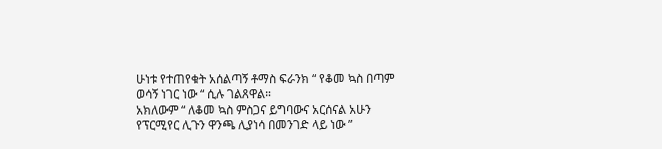ሁነቱ የተጠየቁት አሰልጣኝ ቶማስ ፍራንክ “ የቆመ ኳስ በጣም ወሳኝ ነገር ነው “ ሲሉ ገልጸዋል።
አክለውም “ ለቆመ ኳስ ምስጋና ይግባውና አርሰናል አሁን የፕርሚየር ሊጉን ዋንጫ ሊያነሳ በመንገድ ላይ ነው ”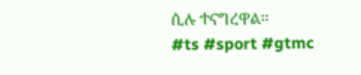ሲሉ ተናግረዋል።
#ts #sport #gtmc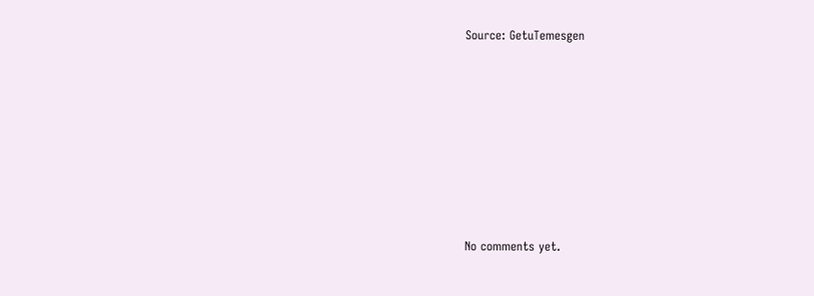Source: GetuTemesgen









No comments yet.